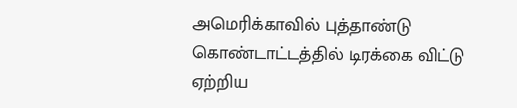அமெரிக்காவில் புத்தாண்டு கொண்டாட்டத்தில் டிரக்கை விட்டு ஏற்றிய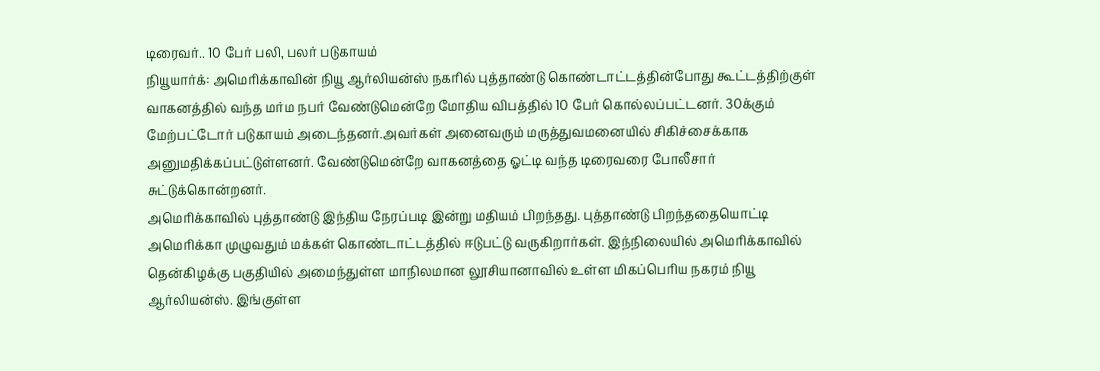டிரைவர்.. 10 பேர் பலி, பலர் படுகாயம்
நியூயார்க்: அமெரிக்காவின் நியூ ஆர்லியன்ஸ் நகரில் புத்தாண்டு கொண்டாட்டத்தின்போது கூட்டத்திற்குள் வாகனத்தில் வந்த மர்ம நபர் வேண்டுமென்றே மோதிய விபத்தில் 10 பேர் கொல்லப்பட்டனர். 30க்கும் மேற்பட்டோர் படுகாயம் அடைந்தனர்.அவர்கள் அனைவரும் மருத்துவமனையில் சிகிச்சைக்காக அனுமதிக்கப்பட்டுள்ளனர். வேண்டுமென்றே வாகனத்தை ஓட்டி வந்த டிரைவரை போலீசார் சுட்டுக்கொன்றனர்.
அமெரிக்காவில் புத்தாண்டு இந்திய நேரப்படி இன்று மதியம் பிறந்தது. புத்தாண்டு பிறந்ததையொட்டி அமெரிக்கா முழுவதும் மக்கள் கொண்டாட்டத்தில் ஈடுபட்டு வருகிறார்கள். இந்நிலையில் அமெரிக்காவில் தென்கிழக்கு பகுதியில் அமைந்துள்ள மாநிலமான லூசியானாவில் உள்ள மிகப்பெரிய நகரம் நியூ ஆர்லியன்ஸ். இங்குள்ள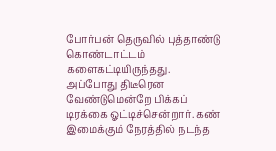போர்பன் தெருவில் புத்தாண்டு கொண்டாட்டம் களைகட்டியிருந்தது. அப்போது திடீரென வேண்டுமென்றே பிக்கப் டிரக்கை ஓட்டிச்சென்றார். கண் இமைக்கும் நேரத்தில் நடந்த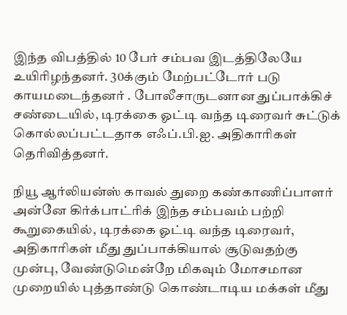இந்த விபத்தில் 10 பேர் சம்பவ இடத்திலேயே உயிரிழந்தனர். 30க்கும் மேற்பட்டோர் படு காயமடைந்தனர் . போலீசாருடனான துப்பாக்கிச் சண்டையில், டிரக்கை ஓட்டி வந்த டிரைவர் சுட்டுக் கொல்லப்பட்டதாக எஃப்.பி.ஐ. அதிகாரிகள் தெரிவித்தனர்.

நியூ ஆர்லியன்ஸ் காவல் துறை கண்காணிப்பாளர் அன்னே கிர்க்பாட்ரிக் இந்த சம்பவம் பற்றி கூறுகையில், டிரக்கை ஓட்டி வந்த டிரைவர், அதிகாரிகள் மீது துப்பாக்கியால் சூடுவதற்கு முன்பு, வேண்டுமென்றே மிகவும் மோசமான முறையில் புத்தாண்டு கொண்டாடிய மக்கள் மீது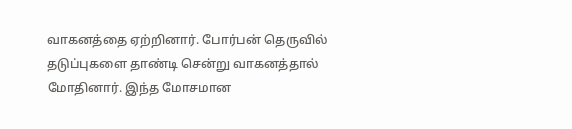வாகனத்தை ஏற்றினார். போர்பன் தெருவில் தடுப்புகளை தாண்டி சென்று வாகனத்தால் மோதினார். இந்த மோசமான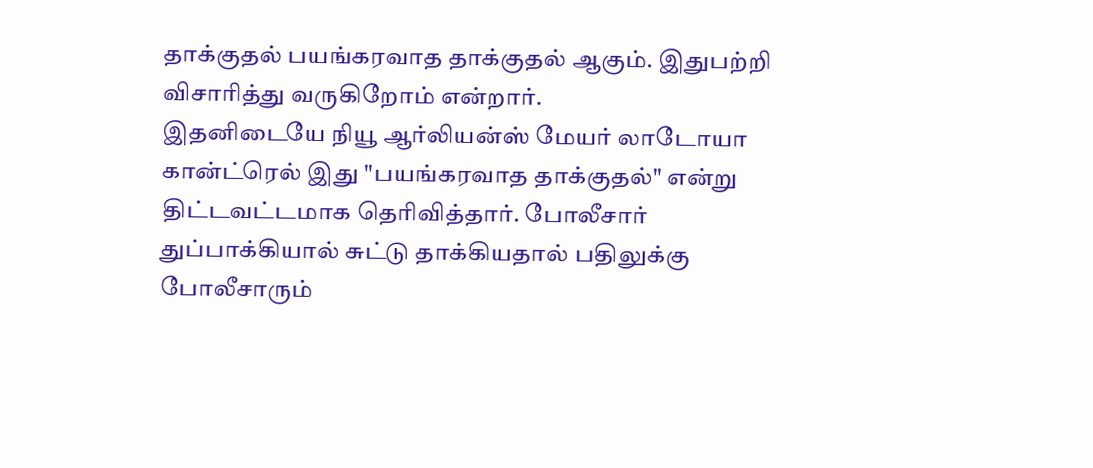தாக்குதல் பயங்கரவாத தாக்குதல் ஆகும். இதுபற்றி விசாரித்து வருகிறோம் என்றார்.
இதனிடையே நியூ ஆர்லியன்ஸ் மேயர் லாடோயா கான்ட்ரெல் இது "பயங்கரவாத தாக்குதல்" என்று திட்டவட்டமாக தெரிவித்தார். போலீசார் துப்பாக்கியால் சுட்டு தாக்கியதால் பதிலுக்கு போலீசாரும்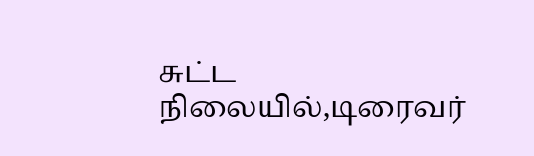சுட்ட நிலையில்,டிரைவர்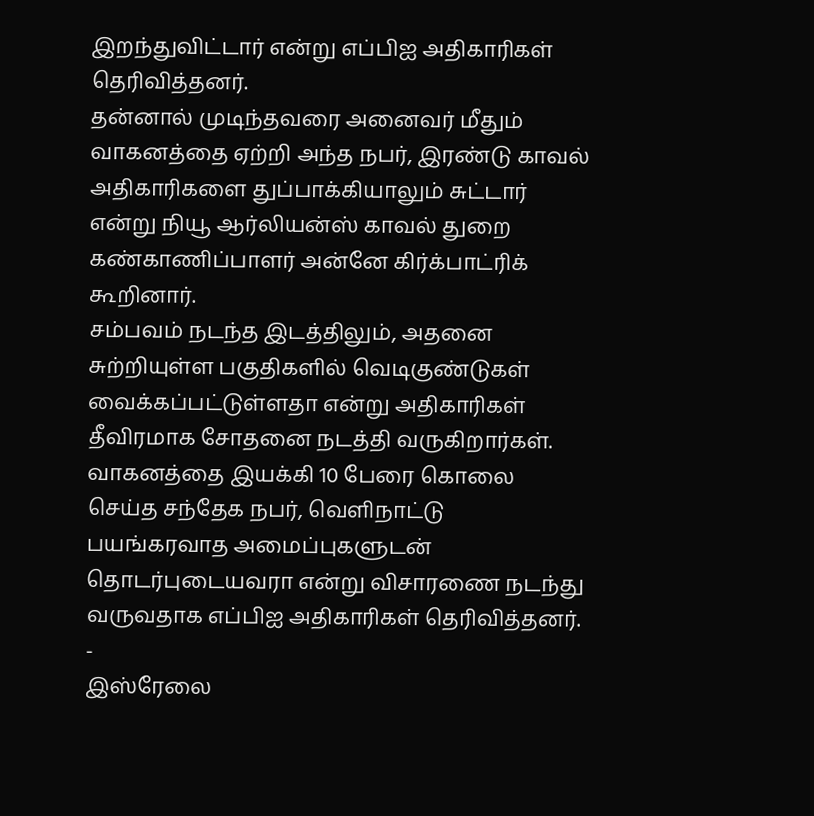இறந்துவிட்டார் என்று எப்பிஐ அதிகாரிகள் தெரிவித்தனர்.
தன்னால் முடிந்தவரை அனைவர் மீதும் வாகனத்தை ஏற்றி அந்த நபர், இரண்டு காவல் அதிகாரிகளை துப்பாக்கியாலும் சுட்டார் என்று நியூ ஆர்லியன்ஸ் காவல் துறை கண்காணிப்பாளர் அன்னே கிர்க்பாட்ரிக் கூறினார்.
சம்பவம் நடந்த இடத்திலும், அதனை சுற்றியுள்ள பகுதிகளில் வெடிகுண்டுகள் வைக்கப்பட்டுள்ளதா என்று அதிகாரிகள் தீவிரமாக சோதனை நடத்தி வருகிறார்கள். வாகனத்தை இயக்கி 10 பேரை கொலை செய்த சந்தேக நபர், வெளிநாட்டு பயங்கரவாத அமைப்புகளுடன் தொடர்புடையவரா என்று விசாரணை நடந்து வருவதாக எப்பிஐ அதிகாரிகள் தெரிவித்தனர்.
-
இஸ்ரேலை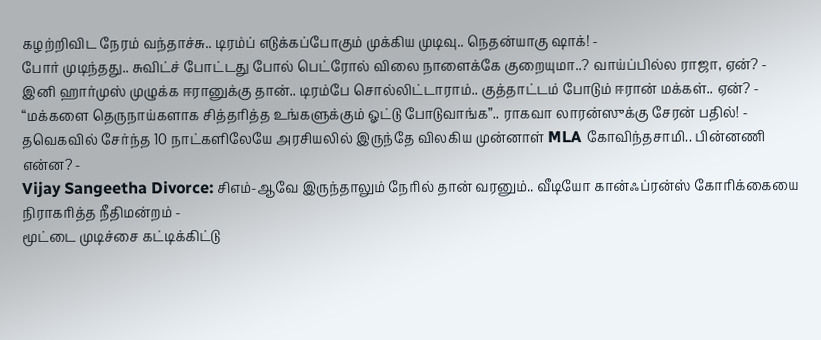கழற்றிவிட நேரம் வந்தாச்சு.. டிரம்ப் எடுக்கப்போகும் முக்கிய முடிவு.. நெதன்யாகு ஷாக்! -
போர் முடிந்தது.. சுவிட்ச் போட்டது போல் பெட்ரோல் விலை நாளைக்கே குறையுமா..? வாய்ப்பில்ல ராஜா, ஏன்? -
இனி ஹார்முஸ் முழுக்க ஈரானுக்கு தான்.. டிரம்பே சொல்லிட்டாராம்.. குத்தாட்டம் போடும் ஈரான் மக்கள்.. ஏன்? -
“மக்களை தெருநாய்களாக சித்தரித்த உங்களுக்கும் ஓட்டு போடுவாங்க”.. ராகவா லாரன்ஸுக்கு சேரன் பதில்! -
தவெகவில் சேர்ந்த 10 நாட்களிலேயே அரசியலில் இருந்தே விலகிய முன்னாள் MLA கோவிந்தசாமி.. பின்னணி என்ன? -
Vijay Sangeetha Divorce: சிஎம்-ஆவே இருந்தாலும் நேரில் தான் வரனும்.. வீடியோ கான்ஃப்ரன்ஸ் கோரிக்கையை நிராகரித்த நீதிமன்றம் -
மூட்டை முடிச்சை கட்டிக்கிட்டு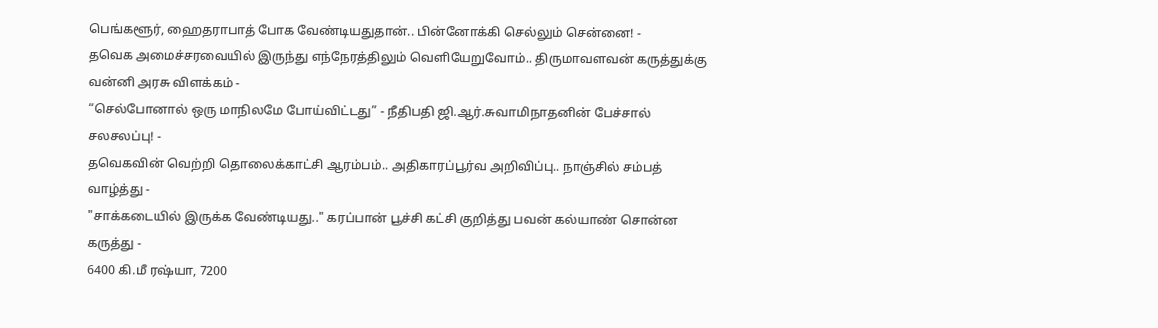பெங்களூர், ஹைதராபாத் போக வேண்டியதுதான்.. பின்னோக்கி செல்லும் சென்னை! -
தவெக அமைச்சரவையில் இருந்து எந்நேரத்திலும் வெளியேறுவோம்.. திருமாவளவன் கருத்துக்கு வன்னி அரசு விளக்கம் -
“செல்போனால் ஒரு மாநிலமே போய்விட்டது” - நீதிபதி ஜி.ஆர்.சுவாமிநாதனின் பேச்சால் சலசலப்பு! -
தவெகவின் வெற்றி தொலைக்காட்சி ஆரம்பம்.. அதிகாரப்பூர்வ அறிவிப்பு.. நாஞ்சில் சம்பத் வாழ்த்து -
"சாக்கடையில் இருக்க வேண்டியது.." கரப்பான் பூச்சி கட்சி குறித்து பவன் கல்யாண் சொன்ன கருத்து -
6400 கி.மீ ரஷ்யா, 7200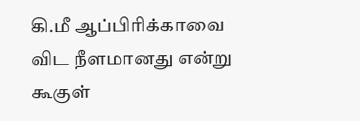கி.மீ ஆப்பிரிக்காவை விட நீளமானது என்று கூகுள்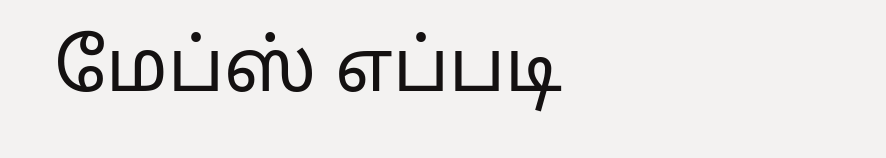மேப்ஸ் எப்படி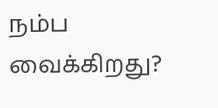நம்ப வைக்கிறது?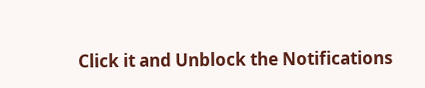Click it and Unblock the Notifications